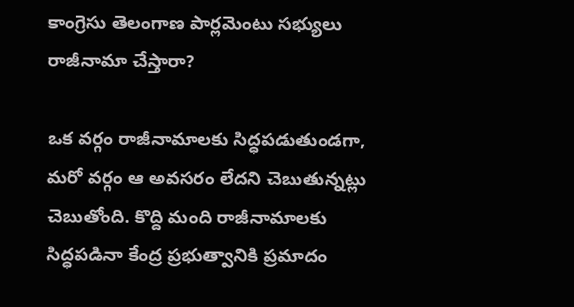కాంగ్రెసు తెలంగాణ పార్లమెంటు సభ్యులు రాజీనామా చేస్తారా?

ఒక వర్గం రాజీనామాలకు సిద్ధపడుతుండగా, మరో వర్గం ఆ అవసరం లేదని చెబుతున్నట్లు చెబుతోంది. కొద్ది మంది రాజీనామాలకు సిద్ధపడినా కేంద్ర ప్రభుత్వానికి ప్రమాదం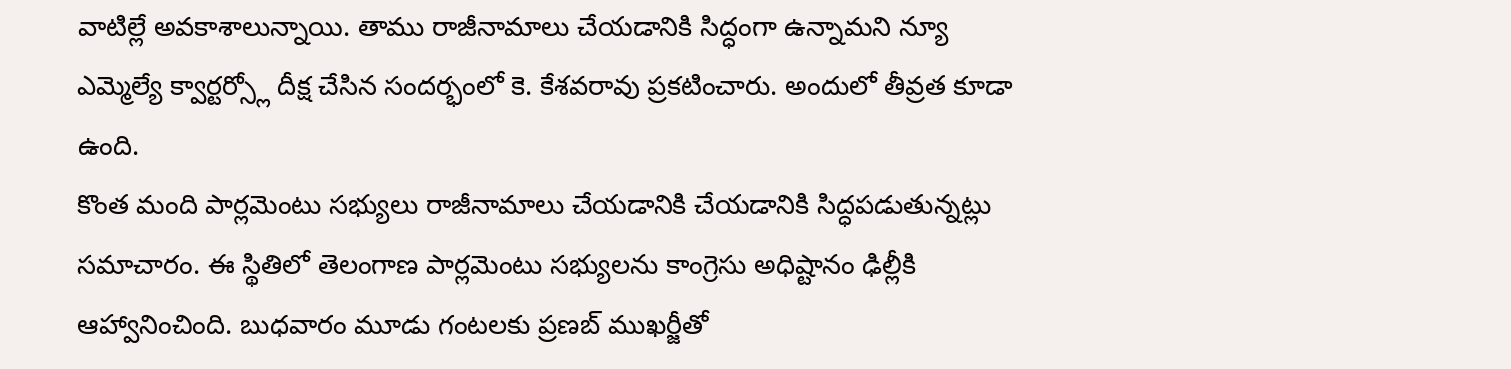వాటిల్లే అవకాశాలున్నాయి. తాము రాజీనామాలు చేయడానికి సిద్ధంగా ఉన్నామని న్యూ ఎమ్మెల్యే క్వార్టర్స్లో దీక్ష చేసిన సందర్భంలో కె. కేశవరావు ప్రకటించారు. అందులో తీవ్రత కూడా ఉంది.
కొంత మంది పార్లమెంటు సభ్యులు రాజీనామాలు చేయడానికి చేయడానికి సిద్ధపడుతున్నట్లు సమాచారం. ఈ స్థితిలో తెలంగాణ పార్లమెంటు సభ్యులను కాంగ్రెసు అధిష్టానం ఢిల్లీకి ఆహ్వానించింది. బుధవారం మూడు గంటలకు ప్రణబ్ ముఖర్జీతో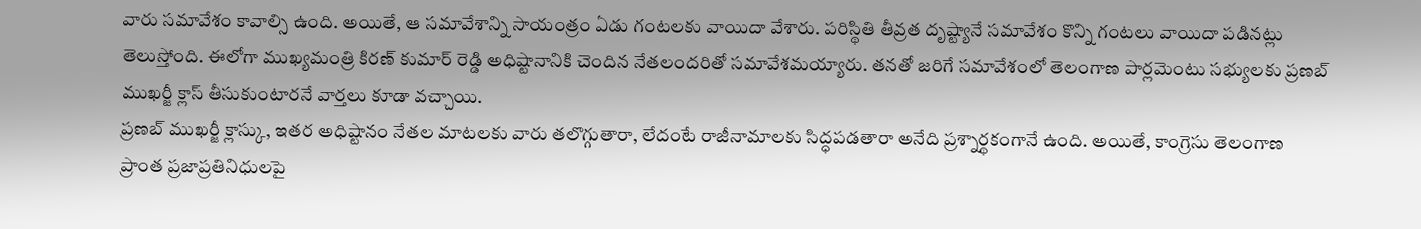వారు సమావేశం కావాల్సి ఉంది. అయితే, ఆ సమావేశాన్ని సాయంత్రం ఏడు గంటలకు వాయిదా వేశారు. పరిస్థితి తీవ్రత దృష్ట్యానే సమావేశం కొన్ని గంటలు వాయిదా పడినట్లు తెలుస్తోంది. ఈలోగా ముఖ్యమంత్రి కిరణ్ కుమార్ రెడ్డి అధిష్టానానికి చెందిన నేతలందరితో సమావేశమయ్యారు. తనతో జరిగే సమావేశంలో తెలంగాణ పార్లమెంటు సభ్యులకు ప్రణబ్ ముఖర్జీ క్లాస్ తీసుకుంటారనే వార్తలు కూడా వచ్చాయి.
ప్రణబ్ ముఖర్జీ క్లాస్కు, ఇతర అధిష్టానం నేతల మాటలకు వారు తలొగ్గుతారా, లేదంటే రాజీనామాలకు సిద్ధపడతారా అనేది ప్రశ్నార్థకంగానే ఉంది. అయితే, కాంగ్రెసు తెలంగాణ ప్రాంత ప్రజాప్రతినిధులపై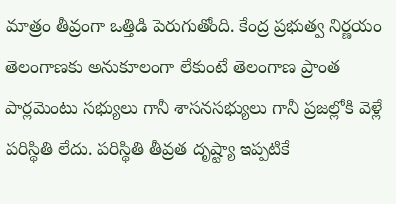మాత్రం తీవ్రంగా ఒత్తిడి పెరుగుతోంది. కేంద్ర ప్రభుత్వ నిర్ణయం తెలంగాణకు అనుకూలంగా లేకుంటే తెలంగాణ ప్రాంత పార్లమెంటు సభ్యులు గానీ శాసనసభ్యులు గానీ ప్రజల్లోకి వెళ్లే పరిస్థితి లేదు. పరిస్థితి తీవ్రత దృష్ట్యా ఇప్పటికే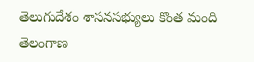తెలుగుదేశం శాసనసభ్యులు కొంత మంది తెలంగాణ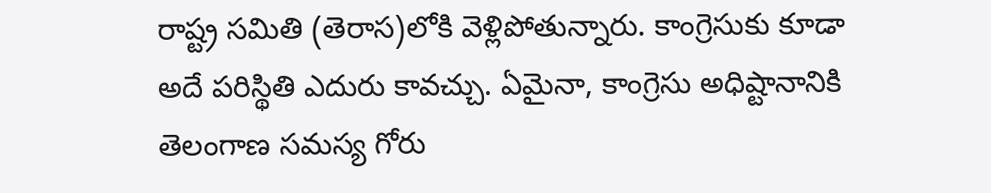రాష్ట్ర సమితి (తెరాస)లోకి వెళ్లిపోతున్నారు. కాంగ్రెసుకు కూడా అదే పరిస్థితి ఎదురు కావచ్చు. ఏమైనా, కాంగ్రెసు అధిష్టానానికి తెలంగాణ సమస్య గోరు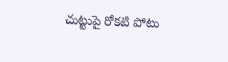చుట్టుపై రోకటి పోటు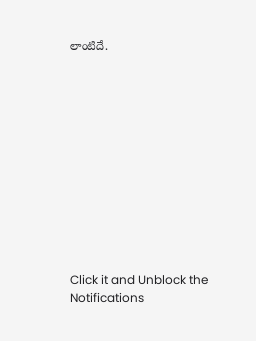లాంటిదే.












Click it and Unblock the Notifications